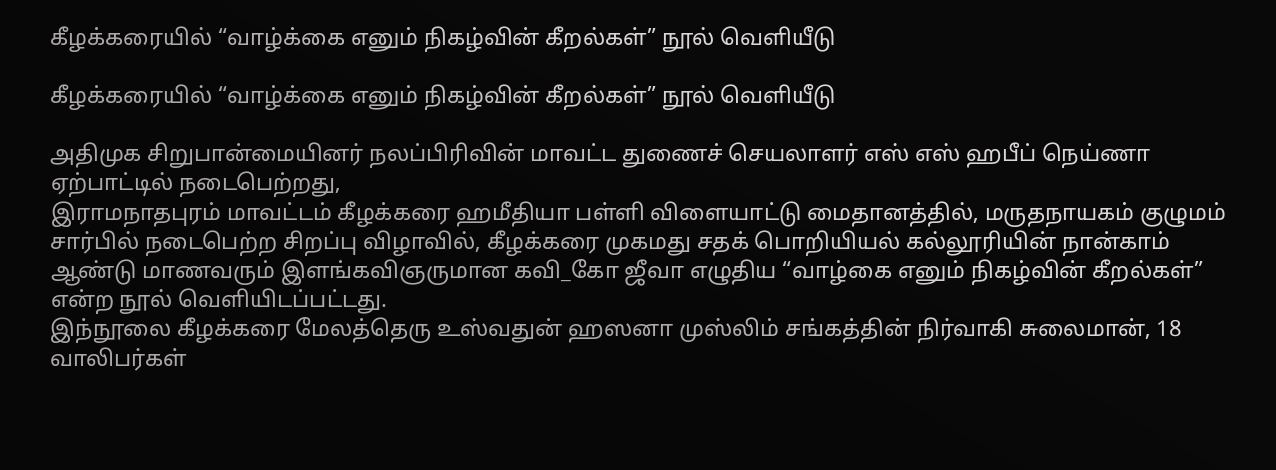கீழக்கரையில் “வாழ்க்கை எனும் நிகழ்வின் கீறல்கள்” நூல் வெளியீடு

கீழக்கரையில் “வாழ்க்கை எனும் நிகழ்வின் கீறல்கள்” நூல் வெளியீடு

அதிமுக சிறுபான்மையினர் நலப்பிரிவின் மாவட்ட துணைச் செயலாளர் எஸ் எஸ் ஹபீப் நெய்ணா ஏற்பாட்டில் நடைபெற்றது,
இராமநாதபுரம் மாவட்டம் கீழக்கரை ஹமீதியா பள்ளி விளையாட்டு மைதானத்தில், மருதநாயகம் குழுமம் சார்பில் நடைபெற்ற சிறப்பு விழாவில், கீழக்கரை முகமது சதக் பொறியியல் கல்லூரியின் நான்காம் ஆண்டு மாணவரும் இளங்கவிஞருமான கவி_கோ ஜீவா எழுதிய “வாழ்கை எனும் நிகழ்வின் கீறல்கள்” என்ற நூல் வெளியிடப்பட்டது.
இந்நூலை கீழக்கரை மேலத்தெரு உஸ்வதுன் ஹஸனா முஸ்லிம் சங்கத்தின் நிர்வாகி சுலைமான், 18 வாலிபர்கள்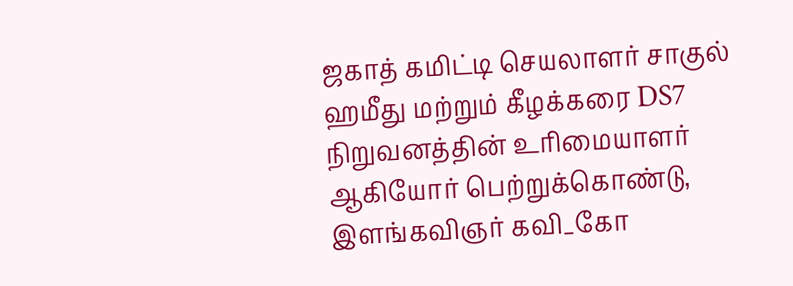ஜகாத் கமிட்டி செயலாளர் சாகுல் ஹமீது மற்றும் கீழக்கரை DS7 நிறுவனத்தின் உரிமையாளர் ஆகியோர் பெற்றுக்கொண்டு, இளங்கவிஞர் கவி_கோ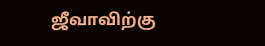ஜீவாவிற்கு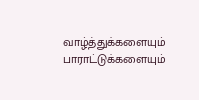வாழ்த்துக்களையும் பாராட்டுக்களையும்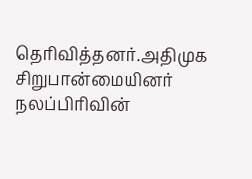தெரிவித்தனர்.அதிமுக சிறுபான்மையினர் நலப்பிரிவின்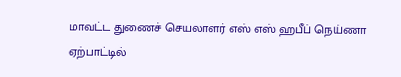மாவட்ட துணைச் செயலாளர் எஸ் எஸ் ஹபீப் நெய்ணா ஏற்பாட்டில்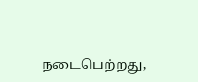நடைபெற்றது,